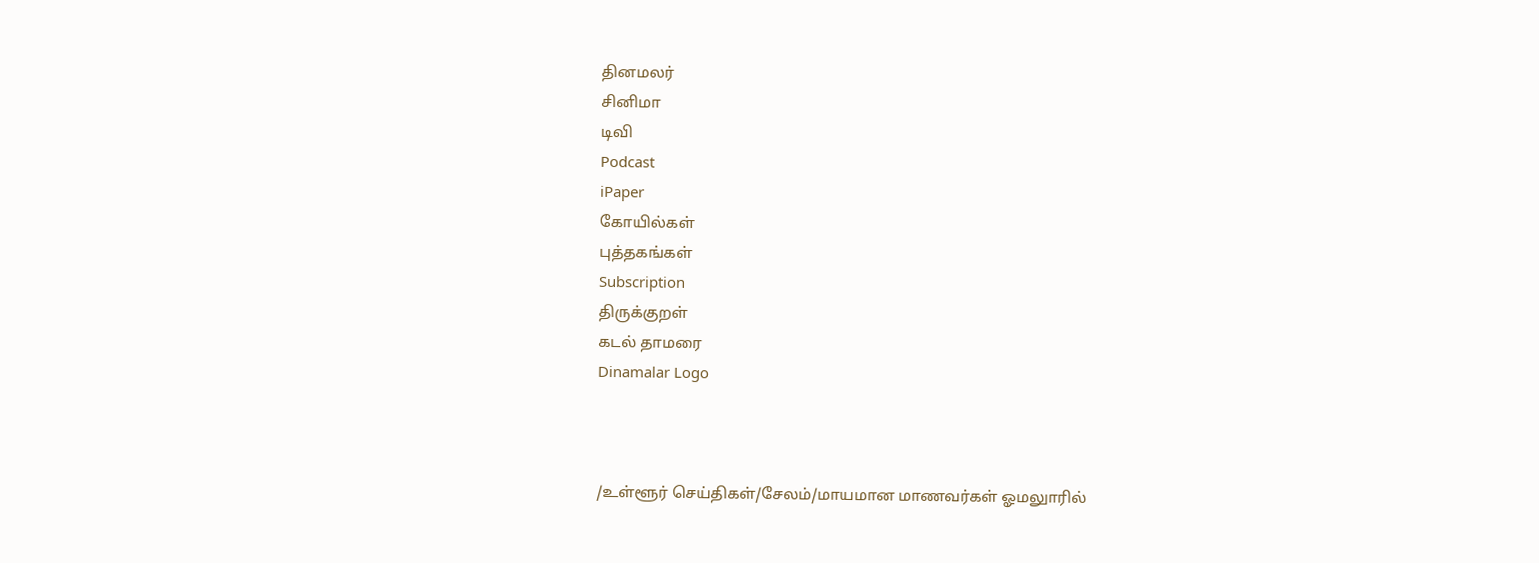தினமலர்
சினிமா
டிவி
Podcast
iPaper
கோயில்கள்
புத்தகங்கள்
Subscription
திருக்குறள்
கடல் தாமரை
Dinamalar Logo



/உள்ளூர் செய்திகள்/சேலம்/மாயமான மாணவர்கள் ஓமலுாரில்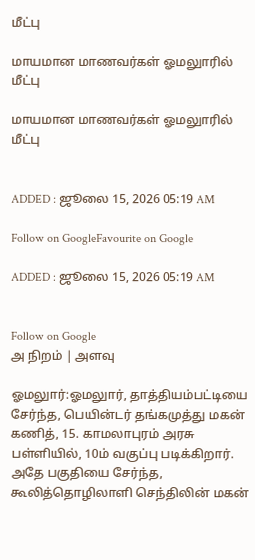மீட்பு

மாயமான மாணவர்கள் ஓமலுாரில் மீட்பு

மாயமான மாணவர்கள் ஓமலுாரில் மீட்பு


ADDED : ஜூலை 15, 2026 05:19 AM

Follow on GoogleFavourite on Google

ADDED : ஜூலை 15, 2026 05:19 AM


Follow on Google
அ நிறம் | அளவு

ஓமலுார்:ஓமலுார், தாத்தியம்பட்டியை சேர்ந்த, பெயின்டர் தங்கமுத்து மகன் கணித், 15. காமலாபுரம் அரசு பள்ளியில், 10ம் வகுப்பு படிக்கிறார். அதே பகுதியை சேர்ந்த, கூலித்தொழிலாளி செந்திலின் மகன்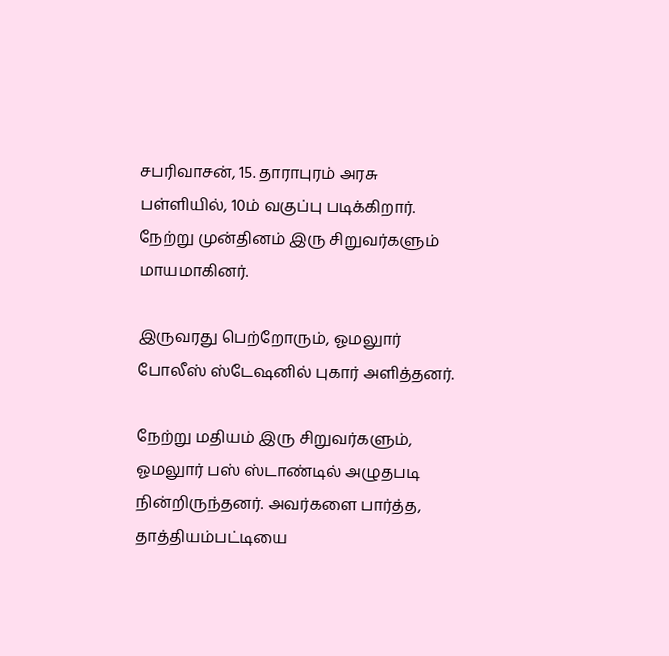சபரிவாசன், 15. தாராபுரம் அரசு பள்ளியில், 10ம் வகுப்பு படிக்கிறார். நேற்று முன்தினம் இரு சிறுவர்களும் மாயமாகினர்.

இருவரது பெற்றோரும், ஓமலுார் போலீஸ் ஸ்டேஷனில் புகார் அளித்தனர்.

நேற்று மதியம் இரு சிறுவர்களும், ஓமலுார் பஸ் ஸ்டாண்டில் அழுதபடி நின்றிருந்தனர். அவர்களை பார்த்த, தாத்தியம்பட்டியை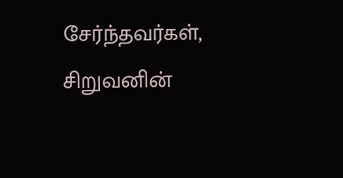சேர்ந்தவர்கள், சிறுவனின்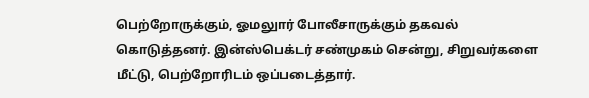பெற்றோருக்கும், ஓமலுார் போலீசாருக்கும் தகவல் கொடுத்தனர். இன்ஸ்பெக்டர் சண்முகம் சென்று, சிறுவர்களை மீட்டு, பெற்றோரிடம் ஒப்படைத்தார்.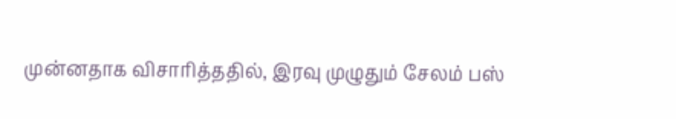முன்னதாக விசாரித்ததில், இரவு முழுதும் சேலம் பஸ்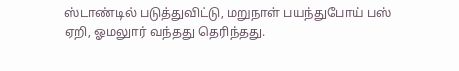ஸ்டாண்டில் படுத்துவிட்டு, மறுநாள் பயந்துபோய் பஸ் ஏறி, ஓமலுார் வந்தது தெரிந்தது.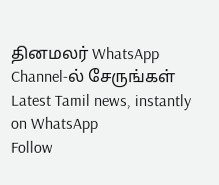தினமலர் WhatsApp Channel-ல் சேருங்கள்
Latest Tamil news, instantly on WhatsApp
Follow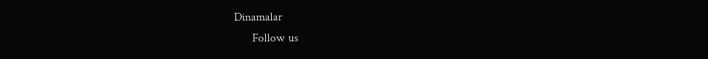Dinamalar
      Follow us